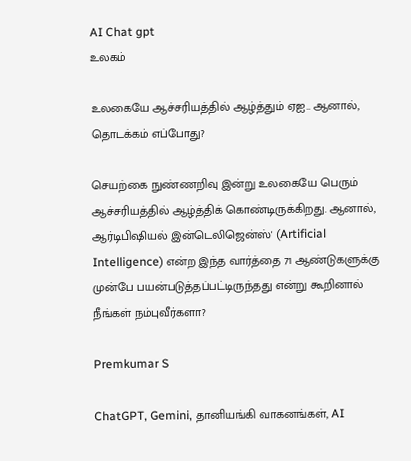AI Chat gpt
உலகம்

உலகையே ஆச்சரியத்தில் ஆழ்த்தும் ஏஐ.. ஆனால், தொடக்கம் எப்போது?

செயற்கை நுண்ணறிவு இன்று உலகையே பெரும் ஆச்சரியத்தில் ஆழ்த்திக் கொண்டிருக்கிறது. ஆனால், ஆர்டிபிஷியல் இன்டெலிஜென்ஸ்' (Artificial Intelligence) என்ற இந்த வார்த்தை 71 ஆண்டுகளுக்கு முன்பே பயன்படுத்தப்பட்டிருந்தது என்று கூறினால் நீங்கள் நம்புவீர்களா?

Premkumar S

ChatGPT, Gemini, தானியங்கி வாகனங்கள், AI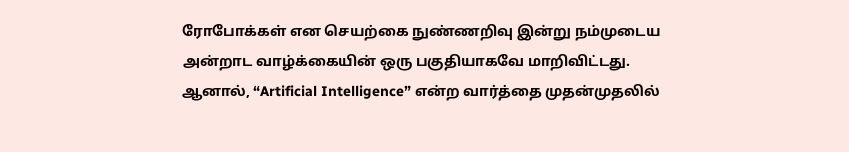ரோபோக்கள் என செயற்கை நுண்ணறிவு இன்று நம்முடைய அன்றாட வாழ்க்கையின் ஒரு பகுதியாகவே மாறிவிட்டது. ஆனால், “Artificial Intelligence” என்ற வார்த்தை முதன்முதலில்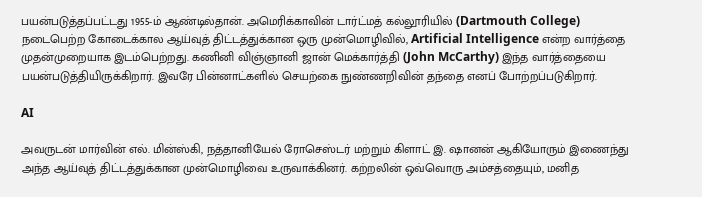பயன்படுத்தப்பட்டது 1955-ம் ஆண்டில்தான். அமெரிக்காவின் டார்ட்மத் கல்லூரியில் (Dartmouth College) நடைபெற்ற கோடைக்கால ஆய்வுத் திட்டத்துக்கான ஒரு முன்மொழிவில், Artificial Intelligence என்ற வார்த்தை முதன்முறையாக இடம்பெற்றது. கணினி விஞ்ஞானி ஜான் மெக்கார்த்தி (John McCarthy) இந்த வார்த்தையை பயன்படுத்தியிருக்கிறார். இவரே பின்னாட்களில் செயற்கை நுண்ணறிவின் தந்தை எனப் போற்றப்படுகிறார்.

AI

அவருடன் மார்வின் எல். மின்ஸ்கி, நத்தானியேல் ரோசெஸ்டர் மற்றும் கிளாட் இ. ஷானன் ஆகியோரும் இணைந்து அந்த ஆய்வுத் திட்டத்துக்கான முன்மொழிவை உருவாக்கினர். கற்றலின் ஒவ்வொரு அம்சத்தையும், மனித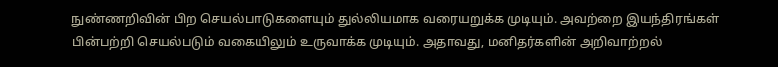நுண்ணறிவின் பிற செயல்பாடுகளையும் துல்லியமாக வரையறுக்க முடியும். அவற்றை இயந்திரங்கள் பின்பற்றி செயல்படும் வகையிலும் உருவாக்க முடியும். அதாவது, மனிதர்களின் அறிவாற்றல்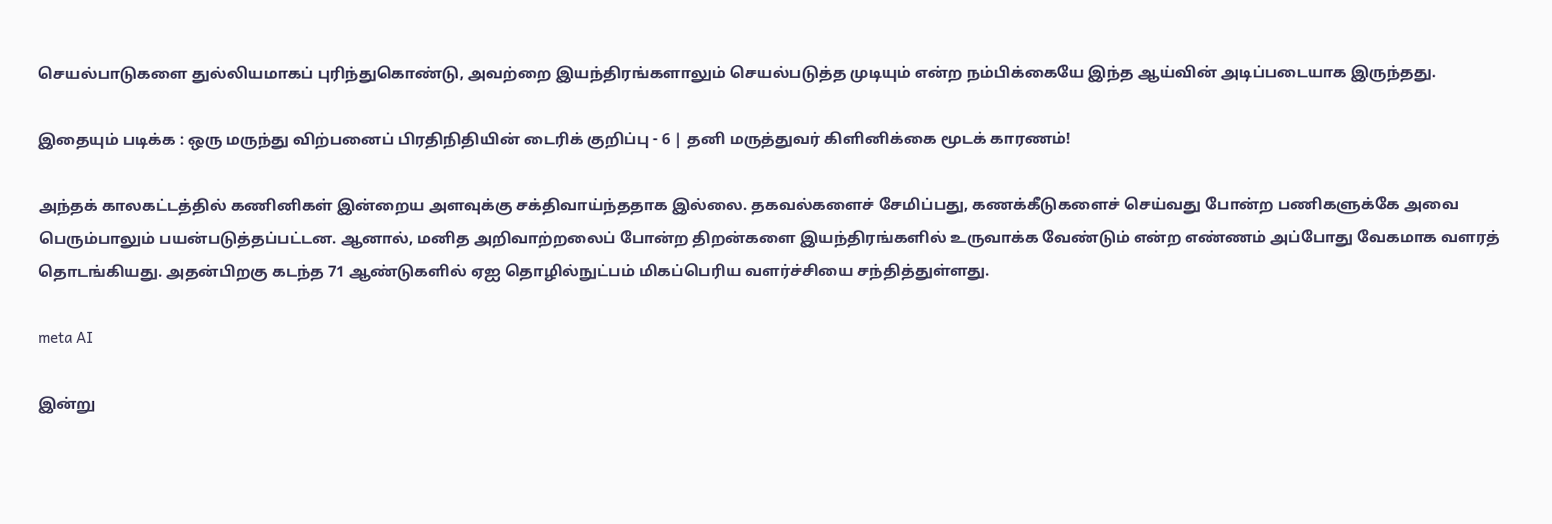செயல்பாடுகளை துல்லியமாகப் புரிந்துகொண்டு, அவற்றை இயந்திரங்களாலும் செயல்படுத்த முடியும் என்ற நம்பிக்கையே இந்த ஆய்வின் அடிப்படையாக இருந்தது.

இதையும் படிக்க : ஒரு மருந்து விற்பனைப் பிரதிநிதியின் டைரிக் குறிப்பு - 6 | தனி மருத்துவர் கிளினிக்கை மூடக் காரணம்!

அந்தக் காலகட்டத்தில் கணினிகள் இன்றைய அளவுக்கு சக்திவாய்ந்ததாக இல்லை. தகவல்களைச் சேமிப்பது, கணக்கீடுகளைச் செய்வது போன்ற பணிகளுக்கே அவை பெரும்பாலும் பயன்படுத்தப்பட்டன. ஆனால், மனித அறிவாற்றலைப் போன்ற திறன்களை இயந்திரங்களில் உருவாக்க வேண்டும் என்ற எண்ணம் அப்போது வேகமாக வளரத் தொடங்கியது. அதன்பிறகு கடந்த 71 ஆண்டுகளில் ஏஐ தொழில்நுட்பம் மிகப்பெரிய வளர்ச்சியை சந்தித்துள்ளது.

meta AI

இன்று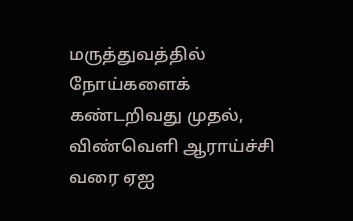மருத்துவத்தில் நோய்களைக் கண்டறிவது முதல், விண்வெளி ஆராய்ச்சி வரை ஏஐ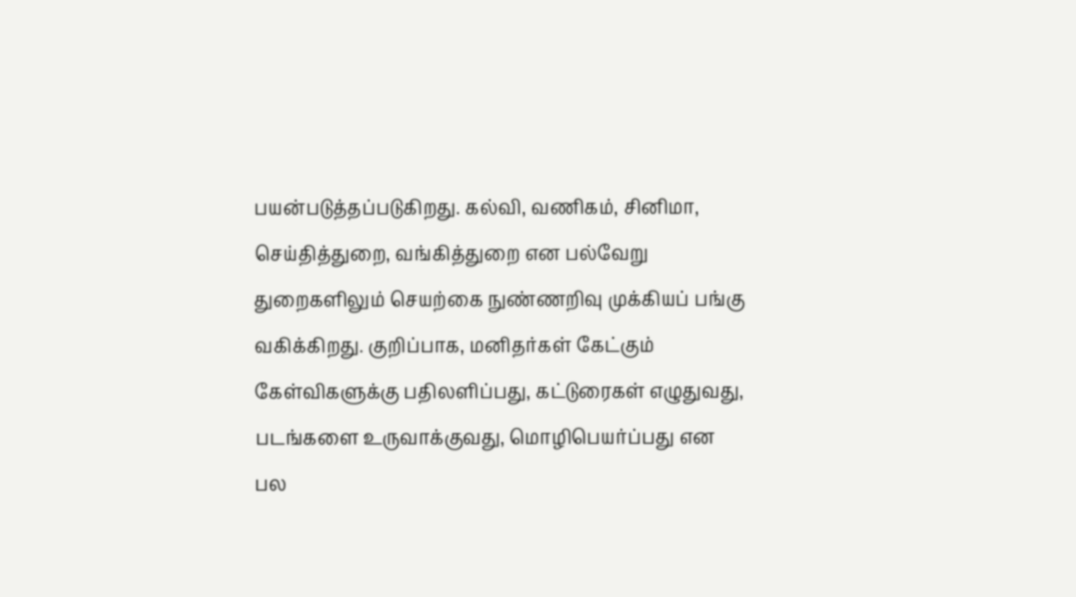பயன்படுத்தப்படுகிறது. கல்வி, வணிகம், சினிமா, செய்தித்துறை, வங்கித்துறை என பல்வேறு துறைகளிலும் செயற்கை நுண்ணறிவு முக்கியப் பங்கு வகிக்கிறது. குறிப்பாக, மனிதர்கள் கேட்கும் கேள்விகளுக்கு பதிலளிப்பது, கட்டுரைகள் எழுதுவது, படங்களை உருவாக்குவது, மொழிபெயர்ப்பது என பல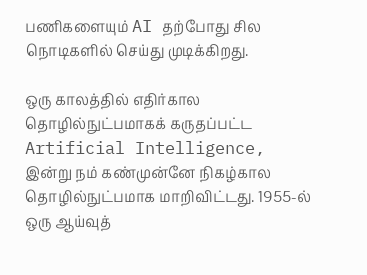பணிகளையும் AI தற்போது சில நொடிகளில் செய்து முடிக்கிறது.

ஒரு காலத்தில் எதிர்கால தொழில்நுட்பமாகக் கருதப்பட்ட Artificial Intelligence, இன்று நம் கண்முன்னே நிகழ்கால தொழில்நுட்பமாக மாறிவிட்டது. 1955-ல் ஒரு ஆய்வுத்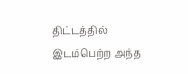திட்டத்தில் இடம்பெற்ற அந்த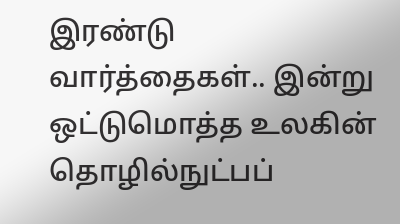இரண்டு வார்த்தைகள்.. இன்று ஒட்டுமொத்த உலகின் தொழில்நுட்பப்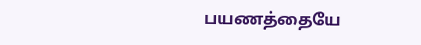பயணத்தையே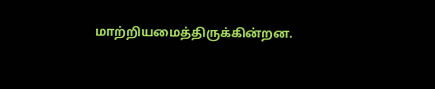மாற்றியமைத்திருக்கின்றன.